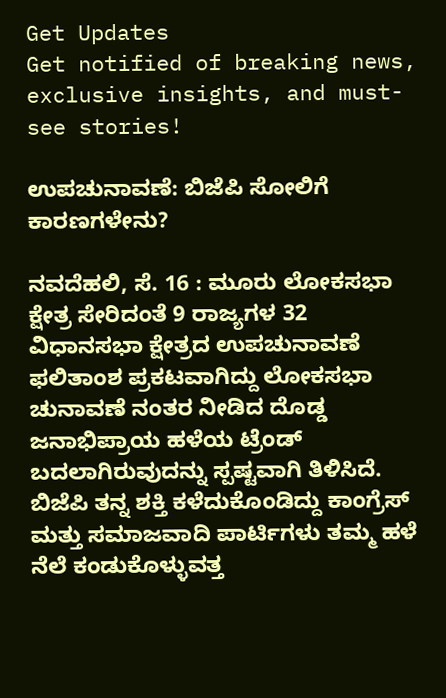Get Updates
Get notified of breaking news, exclusive insights, and must-see stories!

ಉಪಚುನಾವಣೆ: ಬಿಜೆಪಿ ಸೋಲಿಗೆ ಕಾರಣಗಳೇನು?

ನವದೆಹಲಿ, ಸೆ. 16 : ಮೂರು ಲೋಕಸಭಾ ಕ್ಷೇತ್ರ ಸೇರಿದಂತೆ 9 ರಾಜ್ಯಗಳ 32 ವಿಧಾನಸಭಾ ಕ್ಷೇತ್ರದ ಉಪಚುನಾವಣೆ ಫಲಿತಾಂಶ ಪ್ರಕಟವಾಗಿದ್ದು ಲೋಕಸಭಾ ಚುನಾವಣೆ ನಂತರ ನೀಡಿದ ದೊಡ್ಡ ಜನಾಭಿಪ್ರಾಯ ಹಳೆಯ ಟ್ರೆಂಡ್‌ ಬದಲಾಗಿರುವುದನ್ನು ಸ್ಪಷ್ಟವಾಗಿ ತಿಳಿಸಿದೆ. ಬಿಜೆಪಿ ತನ್ನ ಶಕ್ತಿ ಕಳೆದುಕೊಂಡಿದ್ದು ಕಾಂಗ್ರೆಸ್‌ ಮತ್ತು ಸಮಾಜವಾದಿ ಪಾರ್ಟಿಗಳು ತಮ್ಮ ಹಳೆ ನೆಲೆ ಕಂಡುಕೊಳ್ಳುವತ್ತ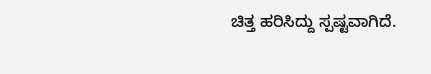ಚಿತ್ತ ಹರಿಸಿದ್ದು ಸ್ಪಷ್ಟವಾಗಿದೆ.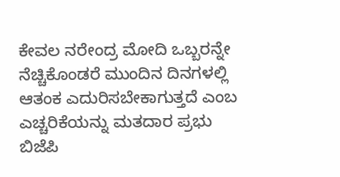ಕೇವಲ ನರೇಂದ್ರ ಮೋದಿ ಒಬ್ಬರನ್ನೇ ನೆಚ್ಚಿಕೊಂಡರೆ ಮುಂದಿನ ದಿನಗಳಲ್ಲಿ ಆತಂಕ ಎದುರಿಸಬೇಕಾಗುತ್ತದೆ ಎಂಬ ಎಚ್ಚರಿಕೆಯನ್ನು ಮತದಾರ ಪ್ರಭು ಬಿಜೆಪಿ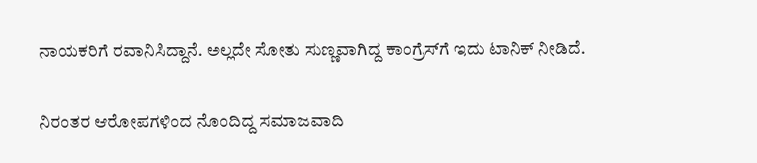ನಾಯಕರಿಗೆ ರವಾನಿಸಿದ್ದಾನೆ. ಅಲ್ಲದೇ ಸೋತು ಸುಣ್ಣವಾಗಿದ್ದ ಕಾಂಗ್ರೆಸ್‌ಗೆ ಇದು ಟಾನಿಕ್‌ ನೀಡಿದೆ.

ನಿರಂತರ ಆರೋಪಗಳಿಂದ ನೊಂದಿದ್ದ ಸಮಾಜವಾದಿ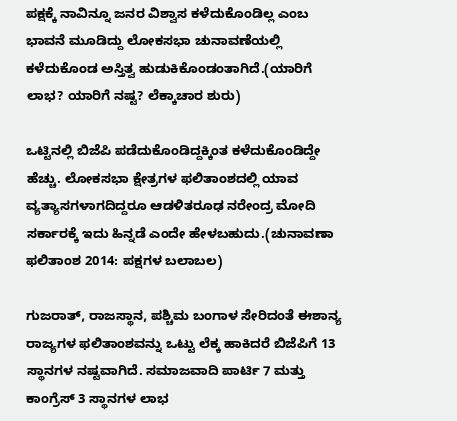ಪಕ್ಷಕ್ಕೆ ನಾವಿನ್ನೂ ಜನರ ವಿಶ್ವಾಸ ಕಳೆದುಕೊಂಡಿಲ್ಲ ಎಂಬ ಭಾವನೆ ಮೂಡಿದ್ದು ಲೋಕಸಭಾ ಚುನಾವಣೆಯಲ್ಲಿ ಕಳೆದುಕೊಂಡ ಅಸ್ತಿತ್ವ ಹುಡುಕಿಕೊಂಡಂತಾಗಿದೆ.(ಯಾರಿಗೆ ಲಾಭ? ಯಾರಿಗೆ ನಷ್ಟ? ಲೆಕ್ಕಾಚಾರ ಶುರು)

ಒಟ್ಟಿನಲ್ಲಿ ಬಿಜೆಪಿ ಪಡೆದುಕೊಂಡಿದ್ದಕ್ಕಿಂತ ಕಳೆದುಕೊಂಡಿದ್ದೇ ಹೆಚ್ಚು. ಲೋಕಸಭಾ ಕ್ಷೇತ್ರಗಳ ಫಲಿತಾಂಶದಲ್ಲಿ ಯಾವ ವ್ಯತ್ಯಾಸಗಳಾಗದಿದ್ದರೂ ಆಡಳಿತರೂಢ ನರೇಂದ್ರ ಮೋದಿ ಸರ್ಕಾರಕ್ಕೆ ಇದು ಹಿನ್ನಡೆ ಎಂದೇ ಹೇಳಬಹುದು.(ಚುನಾವಣಾ ಫಲಿತಾಂಶ 2014: ಪಕ್ಷಗಳ ಬಲಾಬಲ)

ಗುಜರಾತ್, ರಾಜಸ್ಥಾನ, ಪಶ್ಚಿಮ ಬಂಗಾಳ ಸೇರಿದಂತೆ ಈಶಾನ್ಯ ರಾಜ್ಯಗಳ ಫಲಿತಾಂಶವನ್ನು ಒಟ್ಟು ಲೆಕ್ಕ ಹಾಕಿದರೆ ಬಿಜೆಪಿಗೆ 13 ಸ್ಥಾನಗಳ ನಷ್ಟವಾಗಿದೆ. ಸಮಾಜವಾದಿ ಪಾರ್ಟಿ 7 ಮತ್ತು ಕಾಂಗ್ರೆಸ್‌ 3 ಸ್ಥಾನಗಳ ಲಾಭ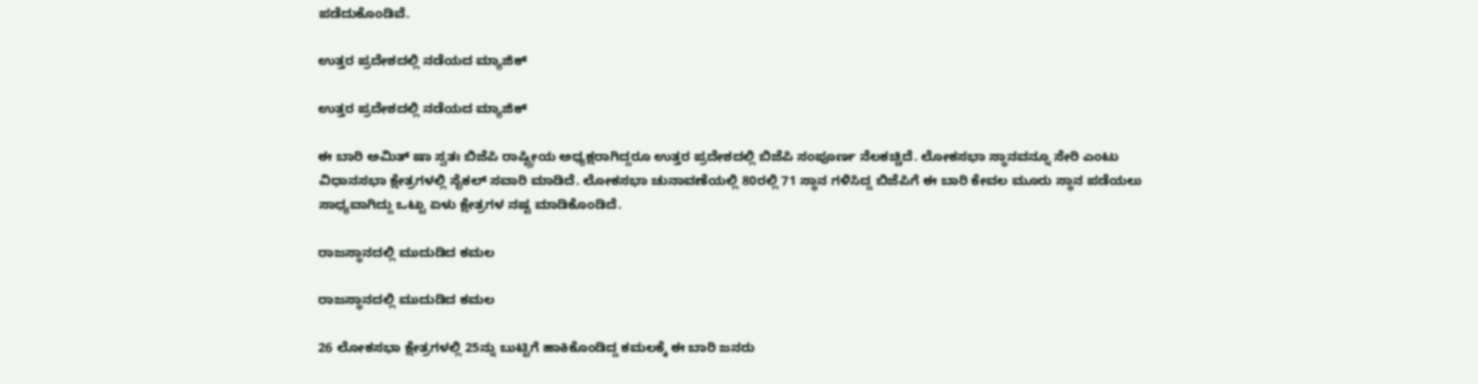ಪಡೆದುಕೊಂಡಿವೆ.

ಉತ್ತರ ಪ್ರದೇಶದಲ್ಲಿ ನಡೆಯದ ಮ್ಯಾಜಿಕ್‌

ಉತ್ತರ ಪ್ರದೇಶದಲ್ಲಿ ನಡೆಯದ ಮ್ಯಾಜಿಕ್‌

ಈ ಬಾರಿ ಅಮಿತ್‌ ಷಾ ಸ್ವತಃ ಬಿಜೆಪಿ ರಾಷ್ಟ್ರೀಯ ಅಧ್ಯಕ್ಷರಾಗಿದ್ದರೂ ಉತ್ತರ ಪ್ರದೇಶದಲ್ಲಿ ಬಿಜೆಪಿ ಸಂಪೂರ್ಣ ನೆಲಕಚ್ಚಿದೆ. ಲೋಕಸಭಾ ಸ್ಥಾನವನ್ನೂ ಸೇರಿ ಎಂಟು ವಿಧಾನಸಭಾ ಕ್ಷೇತ್ರಗಳಲ್ಲಿ ಸೈಕಲ್‌ ಸವಾರಿ ಮಾಡಿದೆ. ಲೋಕಸಭಾ ಚುನಾವಣೆಯಲ್ಲಿ 80ರಲ್ಲಿ 71 ಸ್ಥಾನ ಗಳಿಸಿದ್ದ ಬಿಜೆಪಿಗೆ ಈ ಬಾರಿ ಕೇವಲ ಮೂರು ಸ್ಥಾನ ಪಡೆಯಲು ಸಾಧ್ಯವಾಗಿದ್ದು ಒಟ್ಟು ಏಳು ಕ್ಷೇತ್ರಗಳ ನಷ್ಟ ಮಾಡಿಕೊಂಡಿದೆ.

ರಾಜಸ್ಥಾನದಲ್ಲಿ ಮುದುಡಿದ ಕಮಲ

ರಾಜಸ್ಥಾನದಲ್ಲಿ ಮುದುಡಿದ ಕಮಲ

26 ಲೋಕಸಭಾ ಕ್ಷೇತ್ರಗಳಲ್ಲಿ 25ನ್ನು ಬುಟ್ಟಿಗೆ ಹಾಕಿಕೊಂಡಿದ್ದ ಕಮಲಕ್ಕೆ ಈ ಬಾರಿ ಜನರು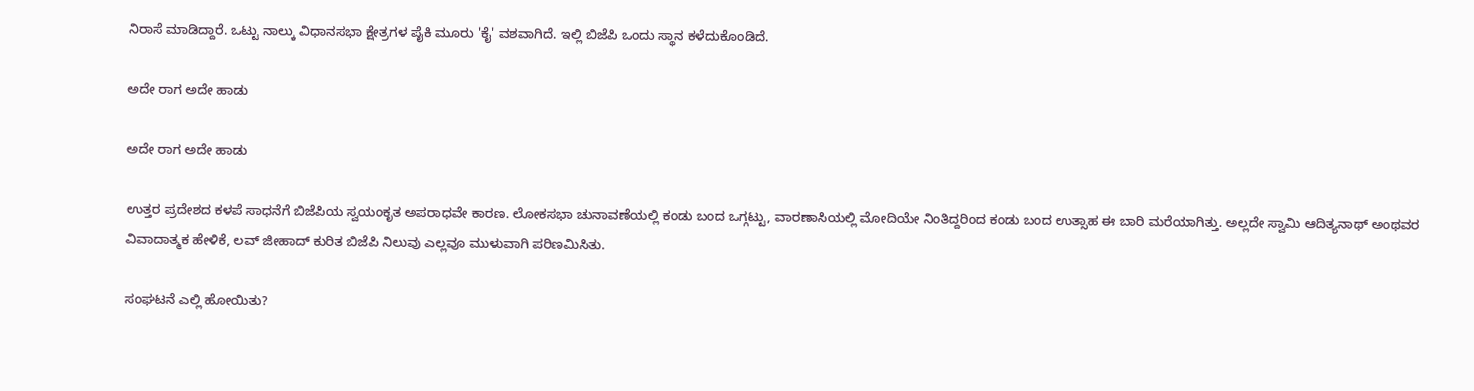ನಿರಾಸೆ ಮಾಡಿದ್ದಾರೆ. ಒಟ್ಟು ನಾಲ್ಕು ವಿಧಾನಸಭಾ ಕ್ಷೇತ್ರಗಳ ಪೈಕಿ ಮೂರು 'ಕೈ' ವಶವಾಗಿದೆ. ಇಲ್ಲಿ ಬಿಜೆಪಿ ಒಂದು ಸ್ಥಾನ ಕಳೆದುಕೊಂಡಿದೆ.

ಅದೇ ರಾಗ ಅದೇ ಹಾಡು

ಅದೇ ರಾಗ ಅದೇ ಹಾಡು

ಉತ್ತರ ಪ್ರದೇಶದ ಕಳಪೆ ಸಾಧನೆಗೆ ಬಿಜೆಪಿಯ ಸ್ವಯಂಕೃತ ಅಪರಾಧವೇ ಕಾರಣ. ಲೋಕಸಭಾ ಚುನಾವಣೆಯಲ್ಲಿ ಕಂಡು ಬಂದ ಒಗ್ಗಟ್ಟು, ವಾರಣಾಸಿಯಲ್ಲಿ ಮೋದಿಯೇ ನಿಂತಿದ್ದರಿಂದ ಕಂಡು ಬಂದ ಉತ್ಸಾಹ ಈ ಬಾರಿ ಮರೆಯಾಗಿತ್ತು. ಅಲ್ಲದೇ ಸ್ವಾಮಿ ಆದಿತ್ಯನಾಥ್ ಅಂಥವರ ವಿವಾದಾತ್ಮಕ ಹೇಳಿಕೆ, ಲವ್ ಜೀಹಾದ್ ಕುರಿತ ಬಿಜೆಪಿ ನಿಲುವು ಎಲ್ಲವೂ ಮುಳುವಾಗಿ ಪರಿಣಮಿಸಿತು.

ಸಂಘಟನೆ ಎಲ್ಲಿ ಹೋಯಿತು?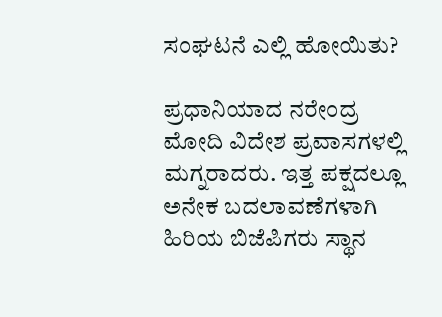ಸಂಘಟನೆ ಎಲ್ಲಿ ಹೋಯಿತು?

ಪ್ರಧಾನಿಯಾದ ನರೇಂದ್ರ ಮೋದಿ ವಿದೇಶ ಪ್ರವಾಸಗಳಲ್ಲಿ ಮಗ್ನರಾದರು. ಇತ್ತ ಪಕ್ಷದಲ್ಲೂ ಅನೇಕ ಬದಲಾವಣೆಗಳಾಗಿ ಹಿರಿಯ ಬಿಜೆಪಿಗರು ಸ್ಥಾನ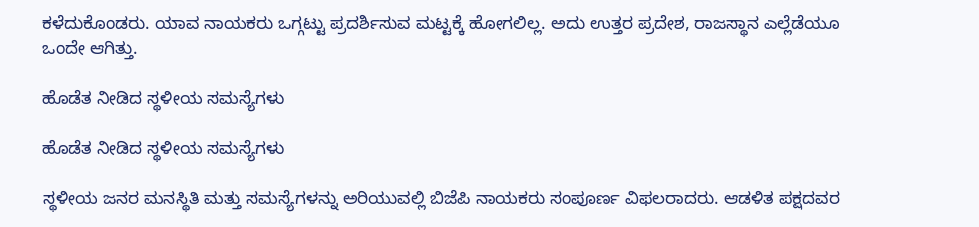ಕಳೆದುಕೊಂಡರು. ಯಾವ ನಾಯಕರು ಒಗ್ಗಟ್ಟು ಪ್ರದರ್ಶಿಸುವ ಮಟ್ಟಕ್ಕೆ ಹೋಗಲಿಲ್ಲ. ಅದು ಉತ್ತರ ಪ್ರದೇಶ, ರಾಜಸ್ಥಾನ ಎಲ್ಲೆಡೆಯೂ ಒಂದೇ ಆಗಿತ್ತು.

ಹೊಡೆತ ನೀಡಿದ ಸ್ಥಳೀಯ ಸಮಸ್ಯೆಗಳು

ಹೊಡೆತ ನೀಡಿದ ಸ್ಥಳೀಯ ಸಮಸ್ಯೆಗಳು

ಸ್ಥಳೀಯ ಜನರ ಮನಸ್ಥಿತಿ ಮತ್ತು ಸಮಸ್ಯೆಗಳನ್ನು ಅರಿಯುವಲ್ಲಿ ಬಿಜೆಪಿ ನಾಯಕರು ಸಂಪೂರ್ಣ ವಿಫಲರಾದರು. ಆಡಳಿತ ಪಕ್ಷದವರ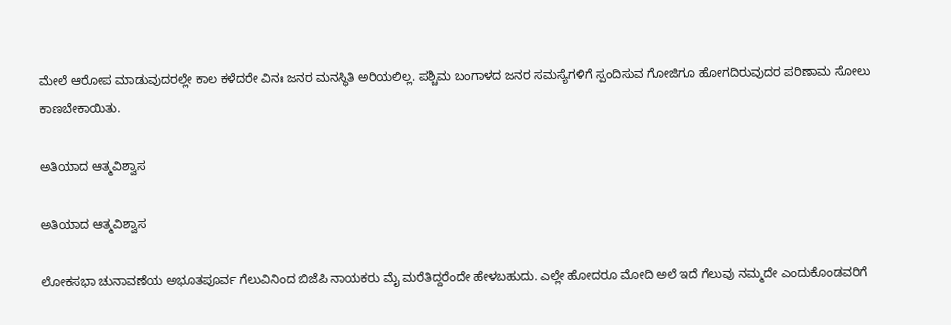ಮೇಲೆ ಆರೋಪ ಮಾಡುವುದರಲ್ಲೇ ಕಾಲ ಕಳೆದರೇ ವಿನಃ ಜನರ ಮನಸ್ಥಿತಿ ಅರಿಯಲಿಲ್ಲ. ಪಶ್ಚಿಮ ಬಂಗಾಳದ ಜನರ ಸಮಸ್ಯೆಗಳಿಗೆ ಸ್ಪಂದಿಸುವ ಗೋಜಿಗೂ ಹೋಗದಿರುವುದರ ಪರಿಣಾಮ ಸೋಲು ಕಾಣಬೇಕಾಯಿತು.

ಅತಿಯಾದ ಆತ್ಮವಿಶ್ವಾಸ

ಅತಿಯಾದ ಆತ್ಮವಿಶ್ವಾಸ

ಲೋಕಸಭಾ ಚುನಾವಣೆಯ ಅಭೂತಪೂರ್ವ ಗೆಲುವಿನಿಂದ ಬಿಜೆಪಿ ನಾಯಕರು ಮೈ ಮರೆತಿದ್ದರೆಂದೇ ಹೇಳಬಹುದು. ಎಲ್ಲೇ ಹೋದರೂ ಮೋದಿ ಅಲೆ ಇದೆ ಗೆಲುವು ನಮ್ಮದೇ ಎಂದುಕೊಂಡವರಿಗೆ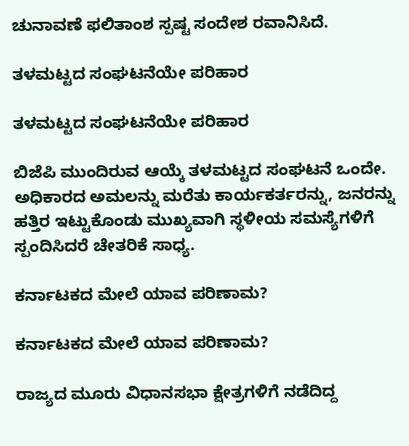ಚುನಾವಣೆ ಫಲಿತಾಂಶ ಸ್ಪಷ್ಟ ಸಂದೇಶ ರವಾನಿಸಿದೆ.

ತಳಮಟ್ಟದ ಸಂಘಟನೆಯೇ ಪರಿಹಾರ

ತಳಮಟ್ಟದ ಸಂಘಟನೆಯೇ ಪರಿಹಾರ

ಬಿಜೆಪಿ ಮುಂದಿರುವ ಆಯ್ಕೆ ತಳಮಟ್ಟದ ಸಂಘಟನೆ ಒಂದೇ. ಅಧಿಕಾರದ ಅಮಲನ್ನು ಮರೆತು ಕಾರ್ಯಕರ್ತರನ್ನು, ಜನರನ್ನು ಹತ್ತಿರ ಇಟ್ಟುಕೊಂಡು ಮುಖ್ಯವಾಗಿ ಸ್ಥಳೀಯ ಸಮಸ್ಯೆಗಳಿಗೆ ಸ್ಪಂದಿಸಿದರೆ ಚೇತರಿಕೆ ಸಾಧ್ಯ.

ಕರ್ನಾಟಕದ ಮೇಲೆ ಯಾವ ಪರಿಣಾಮ?

ಕರ್ನಾಟಕದ ಮೇಲೆ ಯಾವ ಪರಿಣಾಮ?

ರಾಜ್ಯದ ಮೂರು ವಿಧಾನಸಭಾ ಕ್ಷೇತ್ರಗಳಿಗೆ ನಡೆದಿದ್ದ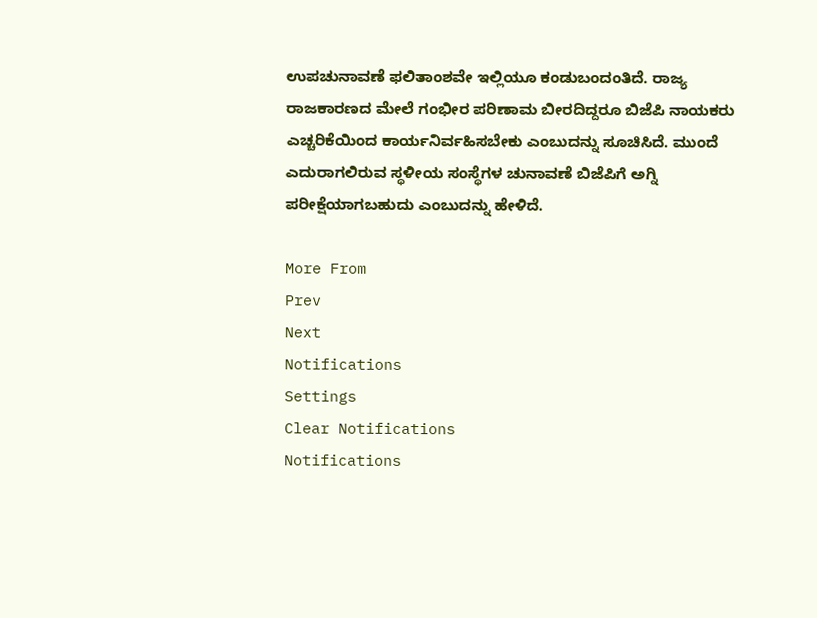ಉಪಚುನಾವಣೆ ಫಲಿತಾಂಶವೇ ಇಲ್ಲಿಯೂ ಕಂಡುಬಂದಂತಿದೆ. ರಾಜ್ಯ ರಾಜಕಾರಣದ ಮೇಲೆ ಗಂಭೀರ ಪರಿಣಾಮ ಬೀರದಿದ್ದರೂ ಬಿಜೆಪಿ ನಾಯಕರು ಎಚ್ಚರಿಕೆಯಿಂದ ಕಾರ್ಯನಿರ್ವಹಿಸಬೇಕು ಎಂಬುದನ್ನು ಸೂಚಿಸಿದೆ. ಮುಂದೆ ಎದುರಾಗಲಿರುವ ಸ್ಥಳೀಯ ಸಂಸ್ಥೆಗಳ ಚುನಾವಣೆ ಬಿಜೆಪಿಗೆ ಅಗ್ನಿ ಪರೀಕ್ಷೆಯಾಗಬಹುದು ಎಂಬುದನ್ನು ಹೇಳಿದೆ.

More From
Prev
Next
Notifications
Settings
Clear Notifications
Notifications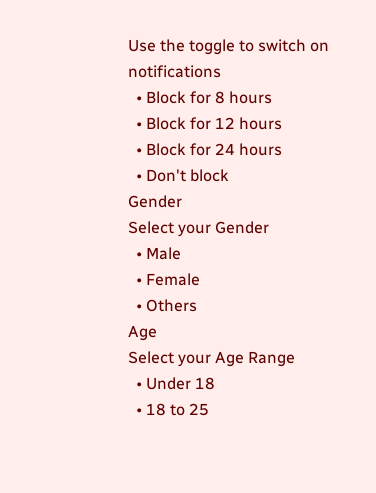Use the toggle to switch on notifications
  • Block for 8 hours
  • Block for 12 hours
  • Block for 24 hours
  • Don't block
Gender
Select your Gender
  • Male
  • Female
  • Others
Age
Select your Age Range
  • Under 18
  • 18 to 25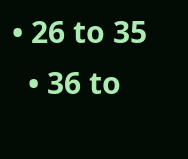• 26 to 35
  • 36 to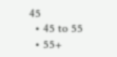45
  • 45 to 55
  • 55+